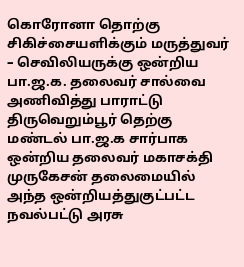கொரோனா தொற்கு சிகிச்சையளிக்கும் மருத்துவர் – செவிலியருக்கு ஒன்றிய பா.ஜ.க. தலைவர் சால்வை அணிவித்து பாராட்டு
திருவெறும்பூர் தெற்கு மண்டல் பா.ஜ.க சார்பாக ஒன்றிய தலைவர் மகாசக்தி முருகேசன் தலைமையில் அந்த ஒன்றியத்துகுட்பட்ட நவல்பட்டு அரசு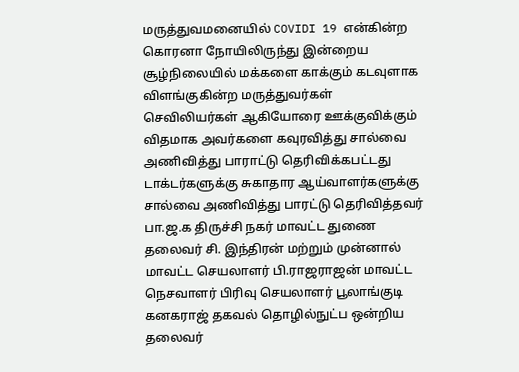மருத்துவமனையில் COVIDI 19 என்கின்ற கொரனா நோயிலிருந்து இன்றைய சூழ்நிலையில் மக்களை காக்கும் கடவுளாக விளங்குகின்ற மருத்துவர்கள் செவிலியர்கள் ஆகியோரை ஊக்குவிக்கும் விதமாக அவர்களை கவுரவித்து சால்வை அணிவித்து பாராட்டு தெரிவிக்கபட்டது டாக்டர்களுக்கு சுகாதார ஆய்வாளர்களுக்கு சால்வை அணிவித்து பாரட்டு தெரிவித்தவர் பா.ஜ.க திருச்சி நகர் மாவட்ட துணை தலைவர் சி. இந்திரன் மற்றும் முன்னால் மாவட்ட செயலாளர் பி.ராஜராஜன் மாவட்ட நெசவாளர் பிரிவு செயலாளர் பூலாங்குடி கனகராஜ் தகவல் தொழில்நுட்ப ஒன்றிய தலைவர்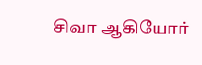சிவா ஆகியோர்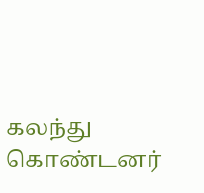கலந்து கொண்டனர்